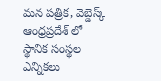మన పత్రిక, వెబ్డెస్క్
ఆంధ్రప్రదేశ్ లో స్థానిక సంస్థల ఎన్నికలు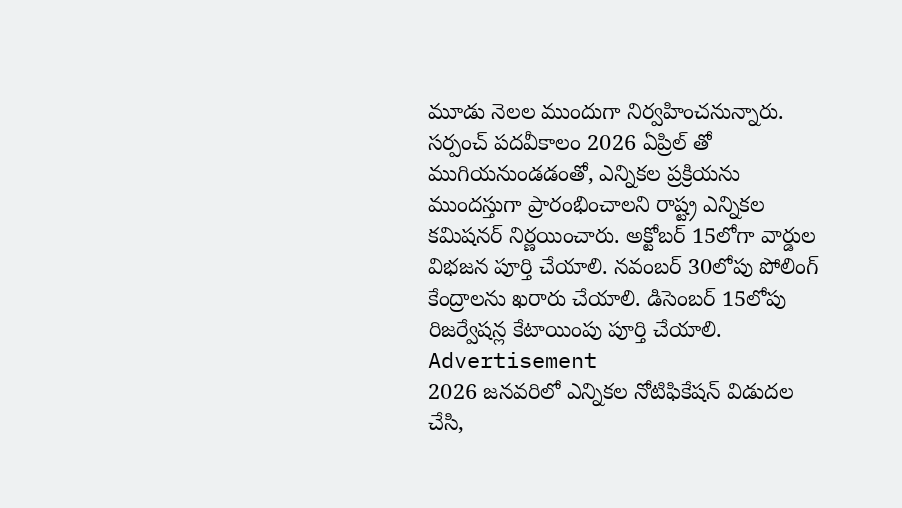మూడు నెలల ముందుగా నిర్వహించనున్నారు. సర్పంచ్ పదవీకాలం 2026 ఏప్రిల్ తో ముగియనుండడంతో, ఎన్నికల ప్రక్రియను ముందస్తుగా ప్రారంభించాలని రాష్ట్ర ఎన్నికల కమిషనర్ నిర్ణయించారు. అక్టోబర్ 15లోగా వార్డుల విభజన పూర్తి చేయాలి. నవంబర్ 30లోపు పోలింగ్ కేంద్రాలను ఖరారు చేయాలి. డిసెంబర్ 15లోపు రిజర్వేషన్ల కేటాయింపు పూర్తి చేయాలి.
Advertisement
2026 జనవరిలో ఎన్నికల నోటిఫికేషన్ విడుదల చేసి,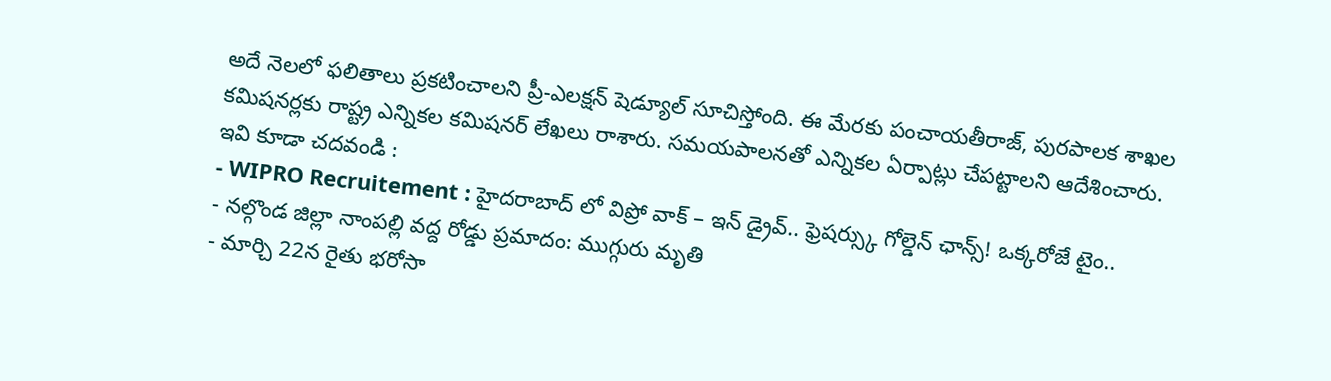అదే నెలలో ఫలితాలు ప్రకటించాలని ప్రీ-ఎలక్షన్ షెడ్యూల్ సూచిస్తోంది. ఈ మేరకు పంచాయతీరాజ్, పురపాలక శాఖల కమిషనర్లకు రాష్ట్ర ఎన్నికల కమిషనర్ లేఖలు రాశారు. సమయపాలనతో ఎన్నికల ఏర్పాట్లు చేపట్టాలని ఆదేశించారు.
ఇవి కూడా చదవండి :
- WIPRO Recruitement : హైదరాబాద్ లో విప్రో వాక్ – ఇన్ డ్రైవ్.. ఫ్రెషర్స్కు గోల్డెన్ ఛాన్స్! ఒక్కరోజే టైం..
- నల్గొండ జిల్లా నాంపల్లి వద్ద రోడ్డు ప్రమాదం: ముగ్గురు మృతి
- మార్చి 22న రైతు భరోసా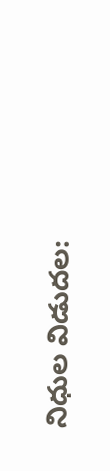నిధుల విడుదల: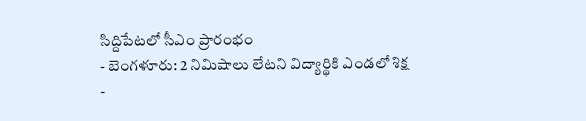సిద్దిపేటలో సీఎం ప్రారంభం
- బెంగళూరు: 2 నిమిషాలు లేటని విద్యార్థికి ఎండలో శిక్ష
-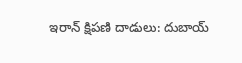ఇరాన్ క్షిపణి దాడులు: దుబాయ్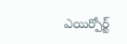ఎయిర్పోర్ట్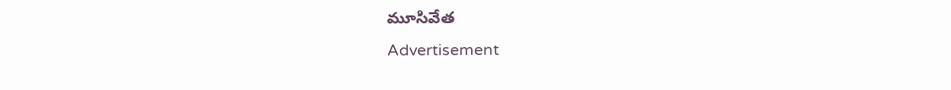మూసివేత
Advertisement